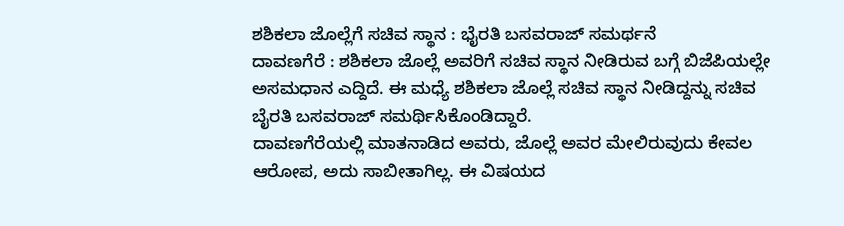ಶಶಿಕಲಾ ಜೊಲ್ಲೆಗೆ ಸಚಿವ ಸ್ಥಾನ : ಭೈರತಿ ಬಸವರಾಜ್ ಸಮರ್ಥನೆ
ದಾವಣಗೆರೆ : ಶಶಿಕಲಾ ಜೊಲ್ಲೆ ಅವರಿಗೆ ಸಚಿವ ಸ್ಥಾನ ನೀಡಿರುವ ಬಗ್ಗೆ ಬಿಜೆಪಿಯಲ್ಲೇ ಅಸಮಧಾನ ಎದ್ದಿದೆ. ಈ ಮಧ್ಯೆ ಶಶಿಕಲಾ ಜೊಲ್ಲೆ ಸಚಿವ ಸ್ಥಾನ ನೀಡಿದ್ದನ್ನು ಸಚಿವ ಬೈರತಿ ಬಸವರಾಜ್ ಸಮರ್ಥಿಸಿಕೊಂಡಿದ್ದಾರೆ.
ದಾವಣಗೆರೆಯಲ್ಲಿ ಮಾತನಾಡಿದ ಅವರು, ಜೊಲ್ಲೆ ಅವರ ಮೇಲಿರುವುದು ಕೇವಲ ಆರೋಪ, ಅದು ಸಾಬೀತಾಗಿಲ್ಲ. ಈ ವಿಷಯದ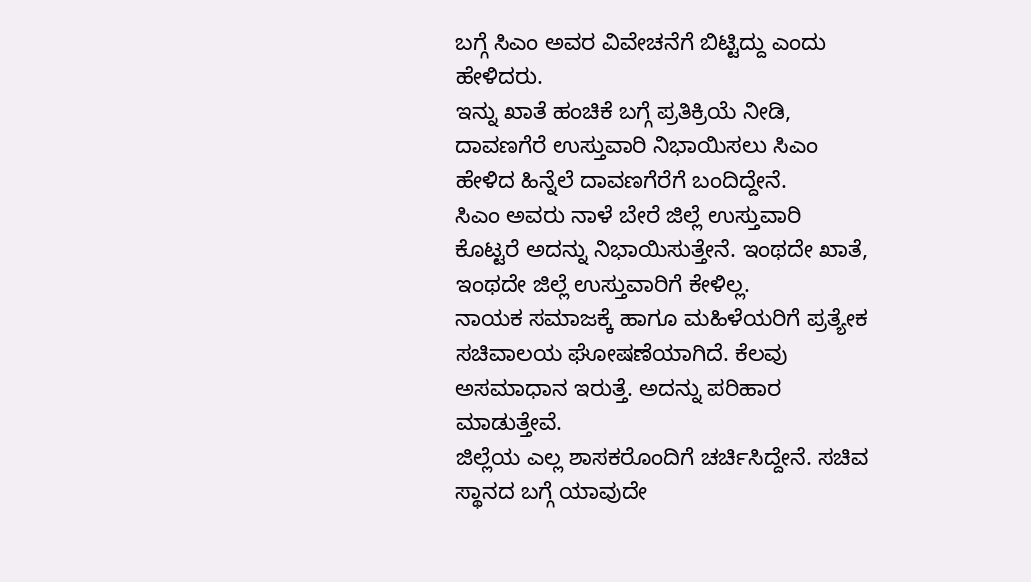ಬಗ್ಗೆ ಸಿಎಂ ಅವರ ವಿವೇಚನೆಗೆ ಬಿಟ್ಟಿದ್ದು ಎಂದು ಹೇಳಿದರು.
ಇನ್ನು ಖಾತೆ ಹಂಚಿಕೆ ಬಗ್ಗೆ ಪ್ರತಿಕ್ರಿಯೆ ನೀಡಿ, ದಾವಣಗೆರೆ ಉಸ್ತುವಾರಿ ನಿಭಾಯಿಸಲು ಸಿಎಂ ಹೇಳಿದ ಹಿನ್ನೆಲೆ ದಾವಣಗೆರೆಗೆ ಬಂದಿದ್ದೇನೆ.
ಸಿಎಂ ಅವರು ನಾಳೆ ಬೇರೆ ಜಿಲ್ಲೆ ಉಸ್ತುವಾರಿ ಕೊಟ್ಟರೆ ಅದನ್ನು ನಿಭಾಯಿಸುತ್ತೇನೆ. ಇಂಥದೇ ಖಾತೆ, ಇಂಥದೇ ಜಿಲ್ಲೆ ಉಸ್ತುವಾರಿಗೆ ಕೇಳಿಲ್ಲ.
ನಾಯಕ ಸಮಾಜಕ್ಕೆ ಹಾಗೂ ಮಹಿಳೆಯರಿಗೆ ಪ್ರತ್ಯೇಕ ಸಚಿವಾಲಯ ಘೋಷಣೆಯಾಗಿದೆ. ಕೆಲವು ಅಸಮಾಧಾನ ಇರುತ್ತೆ. ಅದನ್ನು ಪರಿಹಾರ ಮಾಡುತ್ತೇವೆ.
ಜಿಲ್ಲೆಯ ಎಲ್ಲ ಶಾಸಕರೊಂದಿಗೆ ಚರ್ಚಿಸಿದ್ದೇನೆ. ಸಚಿವ ಸ್ಥಾನದ ಬಗ್ಗೆ ಯಾವುದೇ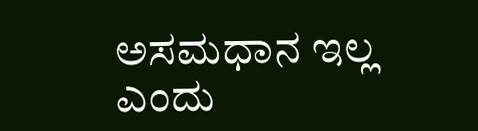ಅಸಮಧಾನ ಇಲ್ಲ ಎಂದು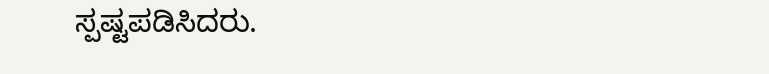ಸ್ಪಷ್ಟಪಡಿಸಿದರು.